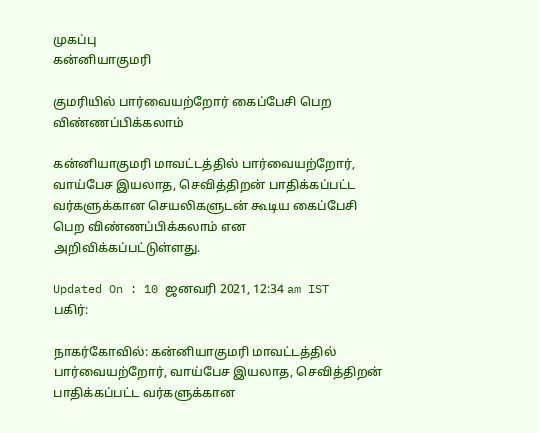முகப்பு
கன்னியாகுமரி

குமரியில் பார்வையற்றோர் கைப்பேசி பெற விண்ணப்பிக்கலாம்

கன்னியாகுமரி மாவட்டத்தில் பார்வையற்றோர், வாய்பேச இயலாத, செவித்திறன் பாதிக்கப்பட்ட வர்களுக்கான செயலிகளுடன் கூடிய கைப்பேசி பெற விண்ணப்பிக்கலாம் என அறிவிக்கப்பட்டுள்ளது.

Updated On : 10 ஜனவரி 2021, 12:34 am IST
பகிர்:

நாகர்கோவில்: கன்னியாகுமரி மாவட்டத்தில் பார்வையற்றோர், வாய்பேச இயலாத, செவித்திறன் பாதிக்கப்பட்ட வர்களுக்கான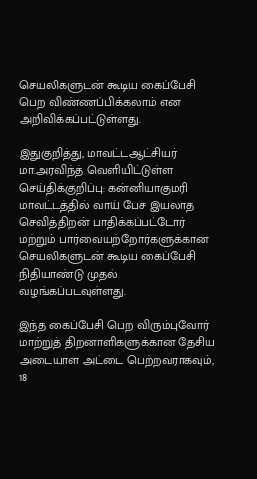செயலிகளுடன் கூடிய கைப்பேசி பெற விண்ணப்பிக்கலாம் என அறிவிக்கப்பட்டுள்ளது.

இதுகுறித்து, மாவட்டஆட்சியர் மா.அரவிந்த் வெளியிட்டுள்ள செய்திக்குறிப்பு: கன்னியாகுமரி மாவட்டத்தில் வாய் பேச இயலாத செவித்திறன் பாதிக்கப்பட்டோர் மற்றும் பார்வையற்றோர்களுக்கான செயலிகளுடன் கூடிய கைப்பேசி நிதியாண்டு முதல் வழங்கப்படவுள்ளது.

இந்த கைப்பேசி பெற விரும்புவோர் மாற்றுத் திறனாளிகளுக்கான தேசிய அடையாள அட்டை பெற்றவராகவும், 18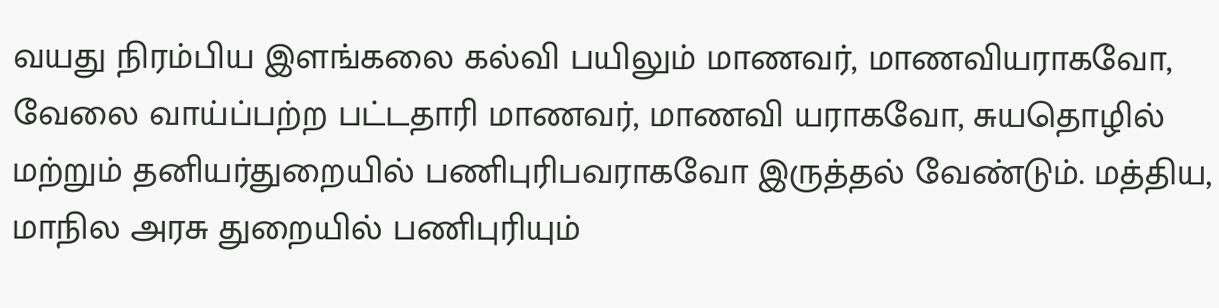வயது நிரம்பிய இளங்கலை கல்வி பயிலும் மாணவர், மாணவியராகவோ, வேலை வாய்ப்பற்ற பட்டதாரி மாணவர், மாணவி யராகவோ, சுயதொழில் மற்றும் தனியர்துறையில் பணிபுரிபவராகவோ இருத்தல் வேண்டும். மத்திய, மாநில அரசு துறையில் பணிபுரியும்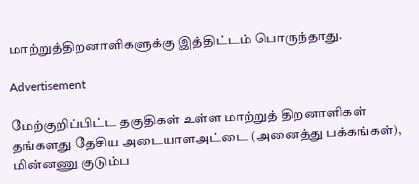மாற்றுத்திறனாளிகளுக்கு இத்திட்டம் பொருந்தாது.

Advertisement

மேற்குறிப்பிட்ட தகுதிகள் உள்ள மாற்றுத் திறனாளிகள் தங்களது தேசிய அடையாளஅட்டை (அனைத்து பக்கங்கள்), மின்னணு குடும்ப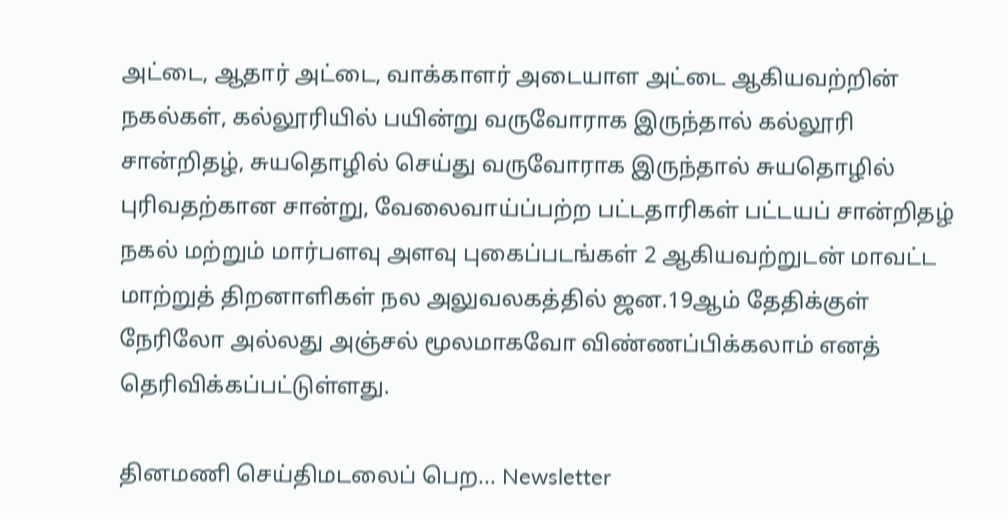அட்டை, ஆதார் அட்டை, வாக்காளர் அடையாள அட்டை ஆகியவற்றின் நகல்கள், கல்லூரியில் பயின்று வருவோராக இருந்தால் கல்லூரி சான்றிதழ், சுயதொழில் செய்து வருவோராக இருந்தால் சுயதொழில் புரிவதற்கான சான்று, வேலைவாய்ப்பற்ற பட்டதாரிகள் பட்டயப் சான்றிதழ் நகல் மற்றும் மார்பளவு அளவு புகைப்படங்கள் 2 ஆகியவற்றுடன் மாவட்ட மாற்றுத் திறனாளிகள் நல அலுவலகத்தில் ஜன.19ஆம் தேதிக்குள் நேரிலோ அல்லது அஞ்சல் மூலமாகவோ விண்ணப்பிக்கலாம் எனத் தெரிவிக்கப்பட்டுள்ளது.

தினமணி செய்திமடலைப் பெற... Newsletter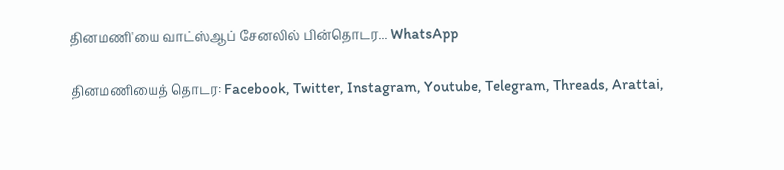தினமணி'யை வாட்ஸ்ஆப் சேனலில் பின்தொடர... WhatsApp

தினமணியைத் தொடர: Facebook, Twitter, Instagram, Youtube, Telegram, Threads, Arattai,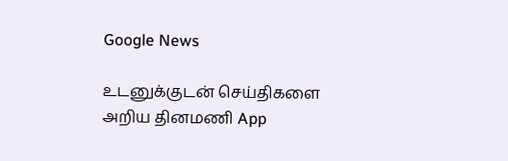Google News

உடனுக்குடன் செய்திகளை அறிய தினமணி App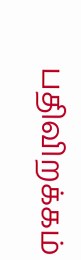பதிவிறக்கம்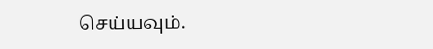செய்யவும்.